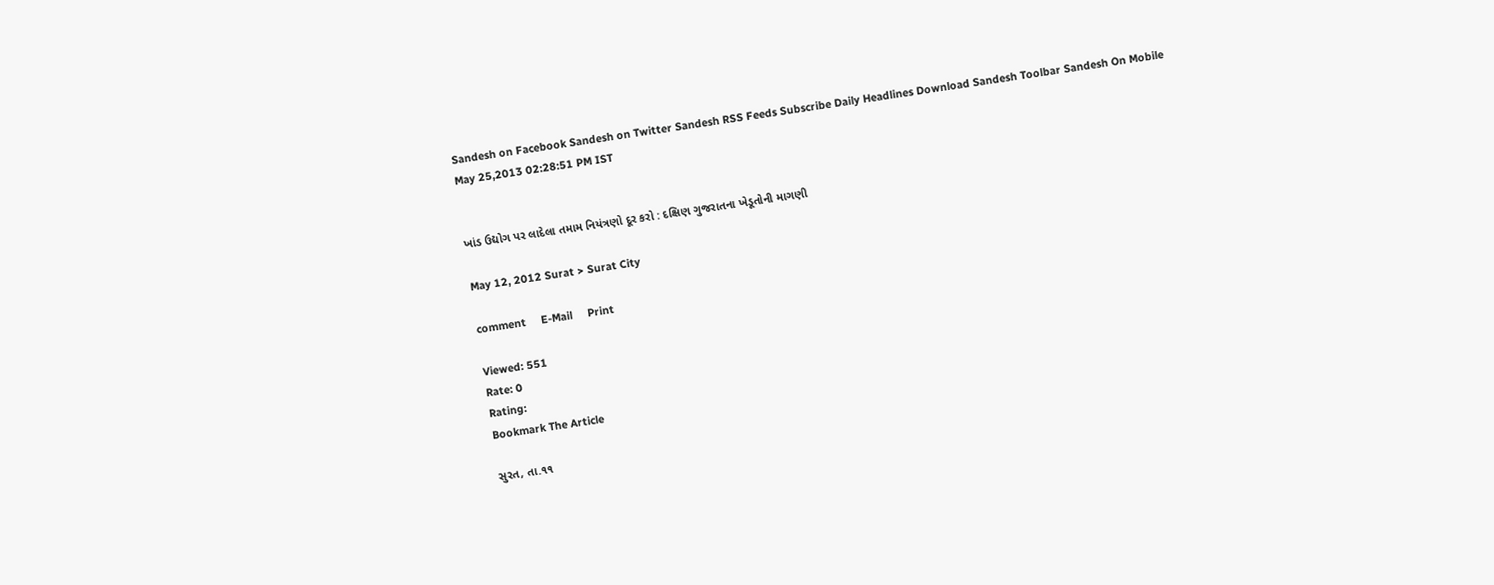Sandesh on Facebook Sandesh on Twitter Sandesh RSS Feeds Subscribe Daily Headlines Download Sandesh Toolbar Sandesh On Mobile
May 25,2013 02:28:51 PM IST


ખાંડ ઉદ્યોગ પર લાદેલા તમામ નિયંત્રણો દૂર કરો : દક્ષિણ ગુજરાતના ખેડૂતોની માગણી

May 12, 2012 Surat > Surat City

comment     E-Mail     Print

Viewed: 551
Rate: 0
Rating:
Bookmark The Article

સુરત, તા.૧૧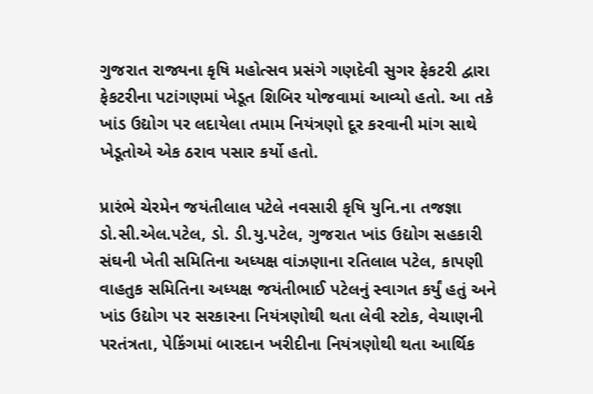ગુજરાત રાજ્યના કૃષિ મહોત્સવ પ્રસંગે ગણદેવી સુગર ફેકટરી દ્વારા ફેકટરીના પટાંગણમાં ખેડૂત શિબિર યોજવામાં આવ્યો હતો. આ તકે ખાંડ ઉદ્યોગ પર લદાયેલા તમામ નિયંત્રણો દૂર કરવાની માંગ સાથે ખેડૂતોએ એક ઠરાવ પસાર કર્યો હતો.

પ્રારંભે ચેરમેન જયંતીલાલ પટેલે નવસારી કૃષિ યુનિ.ના તજજ્ઞા ડો.સી.એલ.પટેલ, ડો. ડી.યુ.પટેલ, ગુજરાત ખાંડ ઉદ્યોગ સહકારી સંઘની ખેતી સમિતિના અધ્યક્ષ વાંઝણાના રતિલાલ પટેલ, કાપણી વાહતુક સમિતિના અધ્યક્ષ જયંતીભાઈ પટેલનું સ્વાગત કર્યું હતું અને ખાંડ ઉદ્યોગ પર સરકારના નિયંત્રણોથી થતા લેવી સ્ટોક, વેચાણની પરતંત્રતા, પેકિંગમાં બારદાન ખરીદીના નિયંત્રણોથી થતા આર્થિક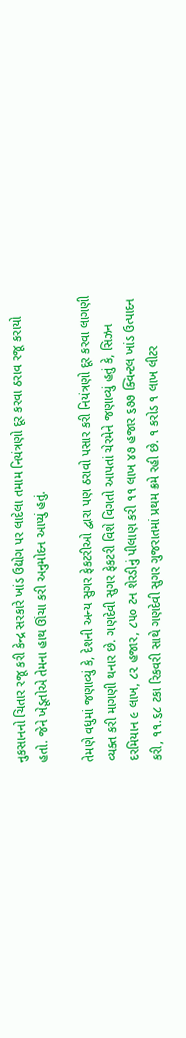નુકસાનનો ચિતાર રજૂ કરી કેન્દ્ર સરકારે ખાંડ ઉદ્યોગ પર લાદેલા તમામ નિયંત્રણો દૂર કરવા ઠરાવ રજૂ કરાયો હતો. જેને ખેડૂતોએ તેમના હાથ ઊંચા કરી અનુમોદન આપ્યું હતું.

તેમણે વધુમાં જણાવ્યું કે, દેશની અન્ય સુગર ફેકટરીઓ દ્વારા પણ ઠરાવો પસાર કરી નિયંત્રણો દૂર કરવા લાગણી વ્યક્ત કરી માગણી થનાર છે. ગણદેવી સુગર ફેકટરી વિશે વિગતો આપતાં ચેરમેને જણાવ્યું હતું કે, સિઝન દરમિયાન ૯ લાખ, ૮૨ હજાર, ૮૫૦ ટન શેરડીનું પીલાણ કરી ૧૧ લાખ ૪૭ હજાર ૬૭૭ ક્વિન્ટલ ખાંડ ઉત્પાદન કરી, ૧૧.૬૮ ટકા રિકવરી સાથે ગણદેવી સુગર ગુજરાતમાં પ્રથમ ક્રમે રહી છે. ૧ કરોડ ૧ લાખ લીટર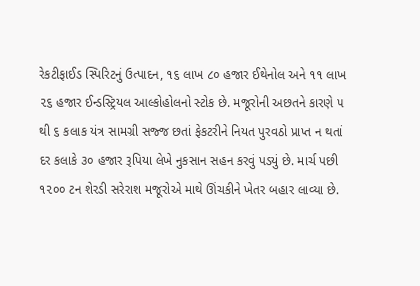રેકટીફાઈડ સ્પિરિટનું ઉત્પાદન, ૧૬ લાખ ૮૦ હજાર ઈથેનોલ અને ૧૧ લાખ ૨૬ હજાર ઈન્ડસ્ટ્રિયલ આલ્કોહોલનો સ્ટોક છે. મજૂરોની અછતને કારણે ૫ થી ૬ કલાક યંત્ર સામગ્રી સજ્જ છતાં ફેકટરીને નિયત પુરવઠો પ્રાપ્ત ન થતાં દર કલાકે ૩૦ હજાર રૂપિયા લેખે નુકસાન સહન કરવું પડયું છે. માર્ચ પછી ૧૨૦૦ ટન શેરડી સરેરાશ મજૂરોએ માથે ઊંચકીને ખેતર બહાર લાવ્યા છે.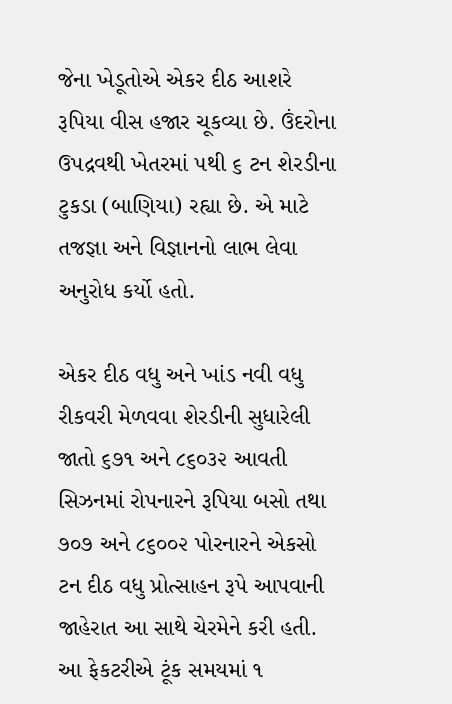જેના ખેડૂતોએ એકર દીઠ આશરે રૂપિયા વીસ હજાર ચૂકવ્યા છે. ઉંદરોના ઉપદ્રવથી ખેતરમાં ૫થી ૬ ટન શેરડીના ટુકડા (બાણિયા) રહ્યા છે. એ માટે તજજ્ઞા અને વિજ્ઞાનનો લાભ લેવા અનુરોધ કર્યો હતો.

એકર દીઠ વધુ અને ખાંડ નવી વધુ રીકવરી મેળવવા શેરડીની સુધારેલી જાતો ૬૭૧ અને ૮૬૦૩૨ આવતી સિઝનમાં રોપનારને રૂપિયા બસો તથા ૭૦૭ અને ૮૬૦૦૨ પોરનારને એકસો ટન દીઠ વધુ પ્રોત્સાહન રૂપે આપવાની જાહેરાત આ સાથે ચેરમેને કરી હતી. આ ફેકટરીએ ટૂંક સમયમાં ૧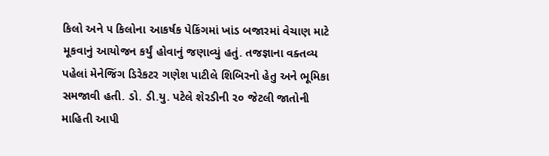કિલો અને ૫ કિલોના આકર્ષક પેકિંગમાં ખાંડ બજારમાં વેચાણ માટે મૂકવાનું આયોજન કર્યું હોવાનું જણાવ્યું હતું. તજજ્ઞાના વક્તવ્ય પહેલાં મેનેજિંગ ડિરેકટર ગણેશ પાટીલે શિબિરનો હેતુ અને ભૂમિકા સમજાવી હતી. ડો. ડી.યુ. પટેલે શેરડીની ૨૦ જેટલી જાતોની માહિતી આપી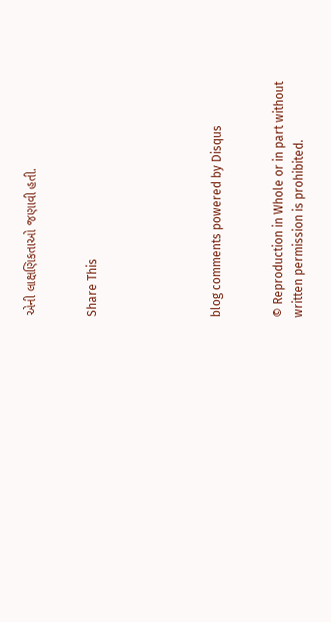એની લાક્ષણિકતાઓ જણાવી હતી.


Share This





blog comments powered by Disqus


© Reproduction in Whole or in part without written permission is prohibited.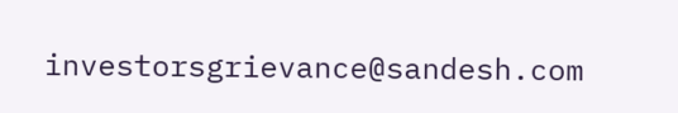investorsgrievance@sandesh.com